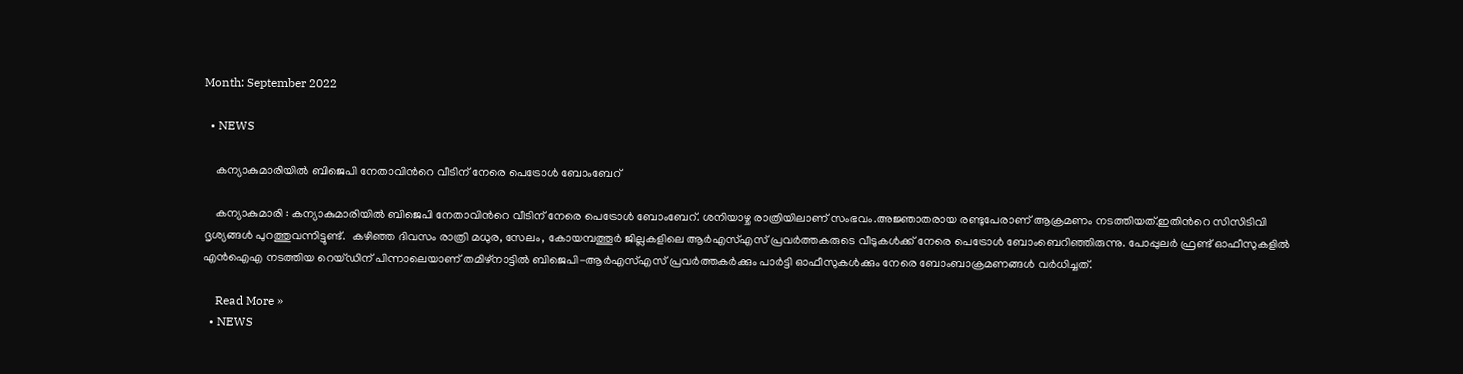Month: September 2022

  • NEWS

    കന്യാകുമാരിയില്‍ ബിജെപി നേതാവിന്‍റെ വീടിന് നേരെ പെട്രോള്‍ ബോംബേറ്

    കന്യാകുമാരി : കന്യാകുമാരിയില്‍ ബിജെപി നേതാവിന്‍റെ വീടിന് നേരെ പെട്രോള്‍ ബോംബേറ്. ശനിയാഴ്ച രാത്രിയിലാണ് സംഭവം.അജ്ഞാതരായ രണ്ടുപേരാണ് ആക്രമണം നടത്തിയത്.ഇതിന്‍റെ സിസിടിവി ദൃശ്യങ്ങള്‍ പുറത്തുവന്നിട്ടുണ്ട്.  കഴിഞ്ഞ ദിവസം രാത്രി മധുര, സേലം, കോയമ്പത്തൂർ ജില്ലകളിലെ ആര്‍എസ്‌എസ് പ്രവര്‍ത്തകരുടെ വീടുകള്‍ക്ക് നേരെ പെട്രോള്‍ ബോംബെറിഞ്ഞിരുന്നു. പോപ്പുലര്‍ ഫ്രണ്ട് ഓഫീസുകളില്‍ എന്‍ഐഎ നടത്തിയ റെയ്ഡിന് പിന്നാലെയാണ് തമിഴ്നാട്ടില്‍ ബിജെപി-ആര്‍എസ്‌എസ് പ്രവര്‍ത്തകര്‍ക്കും പാര്‍ട്ടി ഓഫീസുകള്‍ക്കും നേരെ ബോംബാക്രമണങ്ങള്‍ വര്‍ധിച്ചത്.

    Read More »
  • NEWS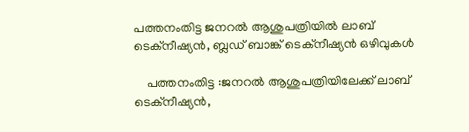പത്തനംതിട്ട ജനറല്‍ ആശുപത്രിയിൽ ലാബ് ടെക്നീഷ്യന്‍, ബ്ലഡ് ബാങ്ക് ടെക്നീഷ്യന്‍ ഒഴിവുകൾ

    പത്തനംതിട്ട :ജനറല്‍ ആശുപത്രിയിലേക്ക് ലാബ് ടെക്നീഷ്യന്‍,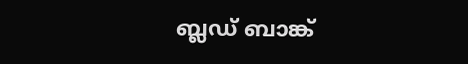ബ്ലഡ് ബാങ്ക്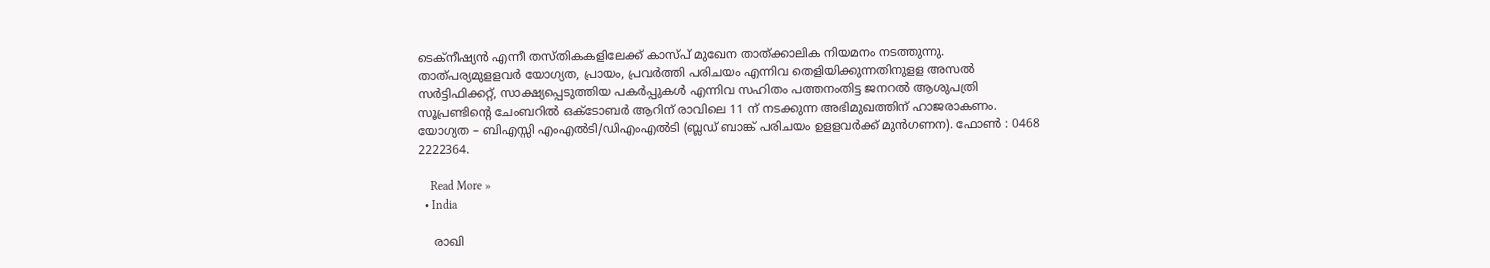ടെക്നീഷ്യന്‍ എന്നീ തസ്തികകളിലേക്ക് കാസ്പ് മുഖേന താത്ക്കാലിക നിയമനം നടത്തുന്നു. താത്പര്യമുളളവര്‍ യോഗ്യത, പ്രായം, പ്രവര്‍ത്തി പരിചയം എന്നിവ തെളിയിക്കുന്നതിനുളള അസല്‍ സര്‍ട്ടിഫിക്കറ്റ്, സാക്ഷ്യപ്പെടുത്തിയ പകര്‍പ്പുകള്‍ എന്നിവ സഹിതം പത്തനംതിട്ട ജനറല്‍ ആശുപത്രി സൂപ്രണ്ടിന്റെ ചേംബറില്‍ ഒക്ടോബര്‍ ആറിന് രാവിലെ 11 ന് നടക്കുന്ന അഭിമുഖത്തിന് ഹാജരാകണം. യോഗ്യത – ബിഎസ്സി എംഎല്‍ടി/ഡിഎംഎല്‍ടി (ബ്ലഡ് ബാങ്ക് പരിചയം ഉളളവര്‍ക്ക് മുന്‍ഗണന). ഫോണ്‍ : 0468 2222364.

    Read More »
  • India

    രാഖി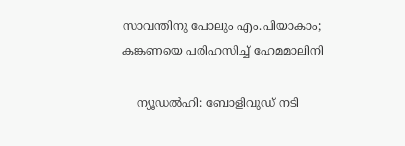സാവന്തിനു പോലും എം.പിയാകാം; കങ്കണയെ പരിഹസിച്ച് ഹേമമാലിനി

    ന്യൂഡല്‍ഹി: ബോളിവുഡ് നടി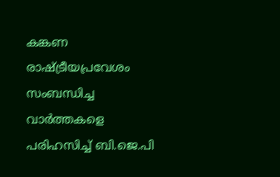കങ്കണ രാഷ്ട്രീയപ്രവേശം സംബന്ധിച്ച വാര്‍ത്തകളെ പരിഹസിച്ച് ബി.ജെ.പി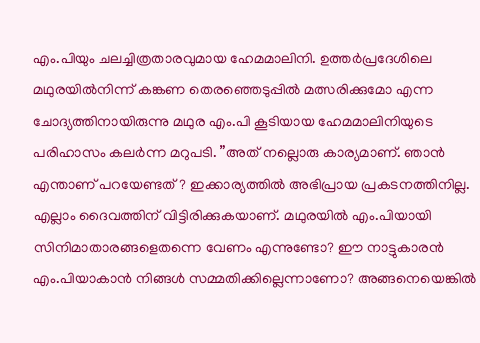എം.പിയും ചലച്ചിത്രതാരവുമായ ഹേമമാലിനി. ഉത്തര്‍പ്രദേശിലെ മഥുരയില്‍നിന്ന് കങ്കണ തെരഞ്ഞെടുപ്പില്‍ മത്സരിക്കുമോ എന്ന ചോദ്യത്തിനായിരുന്നു മഥുര എം.പി കൂടിയായ ഹേമമാലിനിയുടെ പരിഹാസം കലര്‍ന്ന മറുപടി. ”അത് നല്ലൊരു കാര്യമാണ്. ഞാന്‍ എന്താണ് പറയേണ്ടത്? ഇക്കാര്യത്തില്‍ അഭിപ്രായ പ്രകടനത്തിനില്ല. എല്ലാം ദൈവത്തിന് വിട്ടിരിക്കുകയാണ്. മഥുരയില്‍ എം.പിയായി സിനിമാതാരങ്ങളെതന്നെ വേണം എന്നുണ്ടോ? ഈ നാട്ടുകാരന്‍ എം.പിയാകാന്‍ നിങ്ങള്‍ സമ്മതിക്കില്ലെന്നാണോ? അങ്ങനെയെങ്കില്‍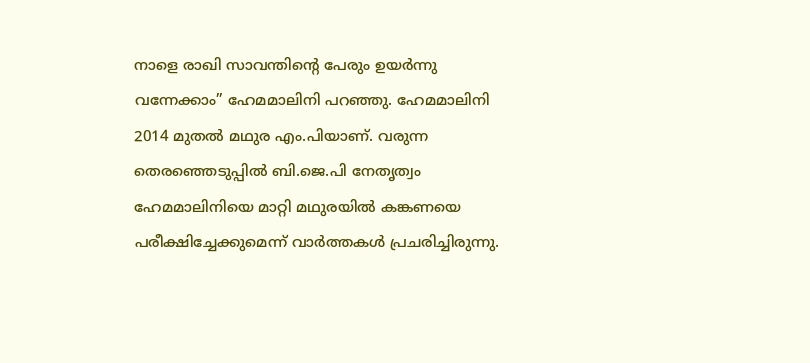നാളെ രാഖി സാവന്തിന്റെ പേരും ഉയര്‍ന്നു വന്നേക്കാം” ഹേമമാലിനി പറഞ്ഞു. ഹേമമാലിനി 2014 മുതല്‍ മഥുര എം.പിയാണ്. വരുന്ന തെരഞ്ഞെടുപ്പില്‍ ബി.ജെ.പി നേതൃത്വം ഹേമമാലിനിയെ മാറ്റി മഥുരയില്‍ കങ്കണയെ പരീക്ഷിച്ചേക്കുമെന്ന് വാര്‍ത്തകള്‍ പ്രചരിച്ചിരുന്നു.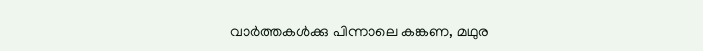വാര്‍ത്തകള്‍ക്കു പിന്നാലെ കങ്കണ, മഥുര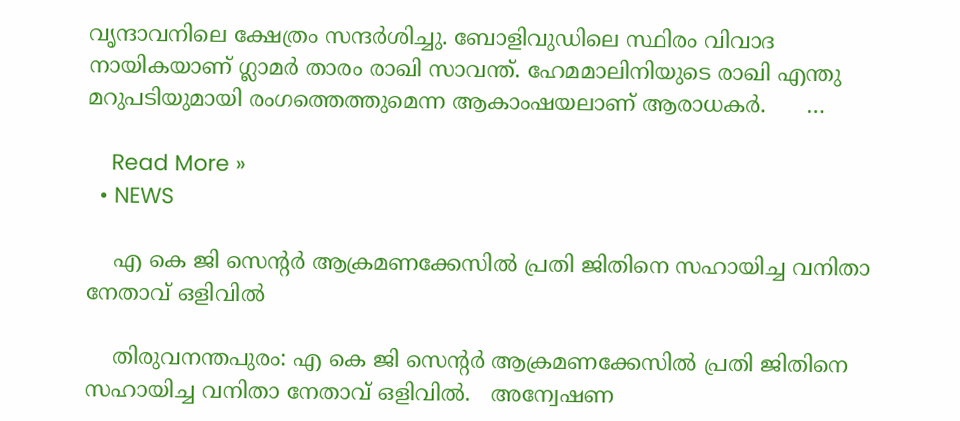വൃന്ദാവനിലെ ക്ഷേത്രം സന്ദര്‍ശിച്ചു. ബോളിവുഡിലെ സ്ഥിരം വിവാദ നായികയാണ് ഗ്ലാമര്‍ താരം രാഖി സാവന്ത്. ഹേമമാലിനിയുടെ രാഖി എന്തു മറുപടിയുമായി രംഗത്തെത്തുമെന്ന ആകാംഷയലാണ് ആരാധകര്‍.      …

    Read More »
  • NEWS

    എ കെ ജി സെന്‍റര്‍ ആക്രമണക്കേസില്‍ പ്രതി ജിതിനെ സഹായിച്ച വനിതാ നേതാവ് ഒളിവില്‍

    തിരുവനന്തപുരം: എ കെ ജി സെന്‍റര്‍ ആക്രമണക്കേസില്‍ പ്രതി ജിതിനെ സഹായിച്ച വനിതാ നേതാവ് ഒളിവില്‍.   അന്വേഷണ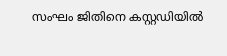സംഘം ജിതിനെ കസ്റ്റഡിയിൽ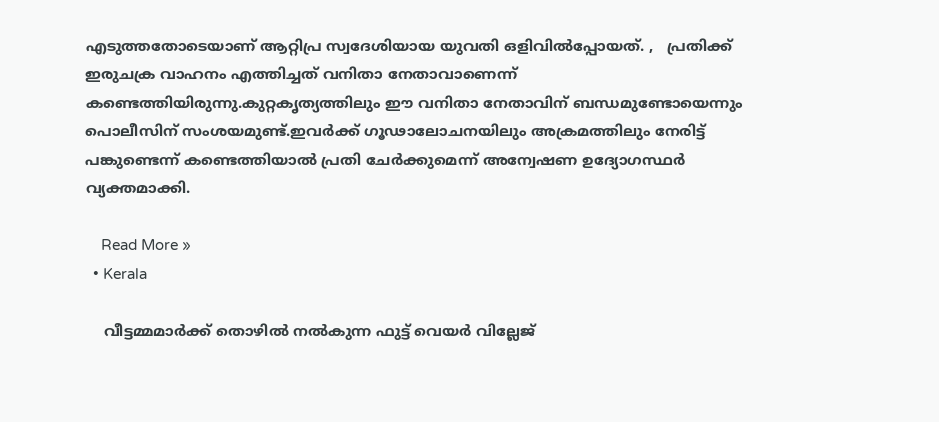എടുത്തതോടെയാണ് ആറ്റിപ്ര സ്വദേശിയായ യുവതി ഒളിവില്‍പ്പോയത്. ,   പ്രതിക്ക് ഇരുചക്ര വാഹനം എത്തിച്ചത് വനിതാ നേതാവാണെന്ന് കണ്ടെത്തിയിരുന്നു.കുറ്റകൃത്യത്തിലും ഈ വനിതാ നേതാവിന് ബന്ധമുണ്ടോയെന്നും പൊലീസിന് സംശയമുണ്ട്.ഇവര്‍ക്ക് ഗൂഢാലോചനയിലും അക്രമത്തിലും നേരിട്ട് പങ്കുണ്ടെന്ന് കണ്ടെത്തിയാല്‍ പ്രതി ചേര്‍ക്കുമെന്ന് അന്വേഷണ ഉദ്യോഗസ്ഥര്‍ വ്യക്തമാക്കി.

    Read More »
  • Kerala

    വീട്ടമ്മമാർക്ക് തൊഴിൽ നൽകുന്ന ഫുട്ട് വെയർ വില്ലേജ്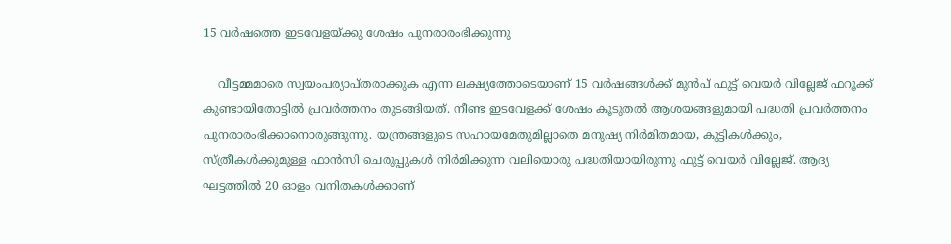15 വർഷത്തെ ഇടവേളയ്ക്കു ശേഷം പുനരാരംഭിക്കുന്നു

    വീട്ടമ്മമാരെ സ്വയംപര്യാപ്തരാക്കുക എന്ന ലക്ഷ്യത്തോടെയാണ് 15 വർഷങ്ങൾക്ക് മുൻപ് ഫുട്ട് വെയർ വില്ലേജ് ഫറൂക്ക് കുണ്ടായിതോട്ടിൽ പ്രവർത്തനം തുടങ്ങിയത്. നീണ്ട ഇടവേളക്ക് ശേഷം കൂടുതൽ ആശയങ്ങളുമായി പദ്ധതി പ്രവർത്തനം പുനരാരംഭിക്കാനൊരുങ്ങുന്നു. യന്ത്രങ്ങളുടെ സഹായമേതുമില്ലാതെ മനുഷ്യ നിർമിതമായ, കുട്ടികൾക്കും, സ്ത്രീകൾക്കുമുള്ള ഫാൻസി ചെരുപ്പുകൾ നിർമിക്കുന്ന വലിയൊരു പദ്ധതിയായിരുന്നു ഫുട്ട് വെയർ വില്ലേജ്. ആദ്യ ഘട്ടത്തിൽ 20 ഓളം വനിതകൾക്കാണ്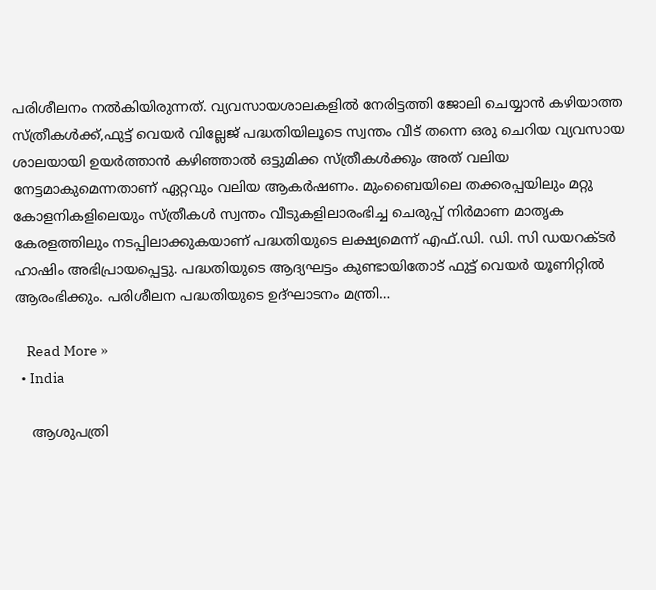പരിശീലനം നൽകിയിരുന്നത്. വ്യവസായശാലകളിൽ നേരിട്ടത്തി ജോലി ചെയ്യാൻ കഴിയാത്ത സ്ത്രീകൾക്ക്,ഫുട്ട് വെയർ വില്ലേജ് പദ്ധതിയിലൂടെ സ്വന്തം വീട് തന്നെ ഒരു ചെറിയ വ്യവസായ ശാലയായി ഉയർത്താൻ കഴിഞ്ഞാൽ ഒട്ടുമിക്ക സ്ത്രീകൾക്കും അത് വലിയ നേട്ടമാകുമെന്നതാണ് ഏറ്റവും വലിയ ആകർഷണം. മുംബൈയിലെ തക്കരപ്പയിലും മറ്റു കോളനികളിലെയും സ്ത്രീകൾ സ്വന്തം വീടുകളിലാരംഭിച്ച ചെരുപ്പ് നിർമാണ മാതൃക കേരളത്തിലും നടപ്പിലാക്കുകയാണ് പദ്ധതിയുടെ ലക്ഷ്യമെന്ന് എഫ്.ഡി. ഡി. സി ഡയറക്ടർ ഹാഷിം അഭിപ്രായപ്പെട്ടു. പദ്ധതിയുടെ ആദ്യഘട്ടം കുണ്ടായിതോട് ഫുട്ട് വെയർ യൂണിറ്റിൽ ആരംഭിക്കും. പരിശീലന പദ്ധതിയുടെ ഉദ്ഘാടനം മന്ത്രി…

    Read More »
  • India

    ആശുപത്രി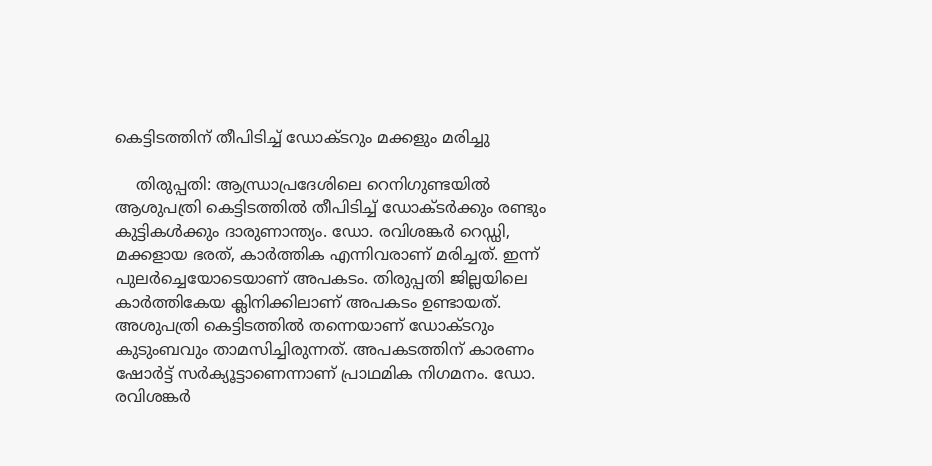കെട്ടിടത്തിന് തീപിടിച്ച് ഡോക്ടറും മക്കളും മരിച്ചു

    തിരുപ്പതി: ആന്ധ്രാപ്രദേശിലെ റെനിഗുണ്ടയില്‍ ആശുപത്രി കെട്ടിടത്തില്‍ തീപിടിച്ച് ഡോക്ടര്‍ക്കും രണ്ടും കുട്ടികള്‍ക്കും ദാരുണാന്ത്യം. ഡോ. രവിശങ്കര്‍ റെഡ്ഡി, മക്കളായ ഭരത്, കാര്‍ത്തിക എന്നിവരാണ് മരിച്ചത്. ഇന്ന് പുലര്‍ച്ചെയോടെയാണ് അപകടം. തിരുപ്പതി ജില്ലയിലെ കാര്‍ത്തികേയ ക്ലിനിക്കിലാണ് അപകടം ഉണ്ടായത്. അശുപത്രി കെട്ടിടത്തില്‍ തന്നെയാണ് ഡോക്ടറും കുടുംബവും താമസിച്ചിരുന്നത്. അപകടത്തിന് കാരണം ഷോര്‍ട്ട് സര്‍ക്യൂട്ടാണെന്നാണ് പ്രാഥമിക നിഗമനം. ഡോ. രവിശങ്കര്‍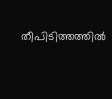തീപിടിത്തത്തില്‍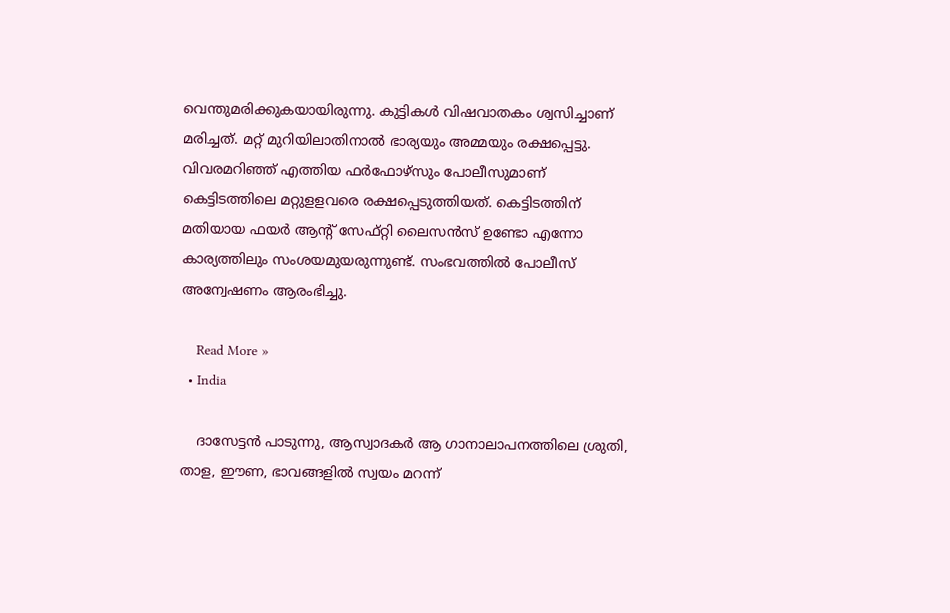വെന്തുമരിക്കുകയായിരുന്നു. കുട്ടികള്‍ വിഷവാതകം ശ്വസിച്ചാണ് മരിച്ചത്. മറ്റ് മുറിയിലാതിനാല്‍ ഭാര്യയും അമ്മയും രക്ഷപ്പെട്ടു. വിവരമറിഞ്ഞ് എത്തിയ ഫര്‍ഫോഴ്സും പോലീസുമാണ് കെട്ടിടത്തിലെ മറ്റുളളവരെ രക്ഷപ്പെടുത്തിയത്. കെട്ടിടത്തിന് മതിയായ ഫയര്‍ ആന്റ് സേഫ്റ്റി ലൈസന്‍സ് ഉണ്ടോ എന്നോ കാര്യത്തിലും സംശയമുയരുന്നുണ്ട്. സംഭവത്തില്‍ പോലീസ് അന്വേഷണം ആരംഭിച്ചു.

    Read More »
  • India

    ദാസേട്ടൻ പാടുന്നു, ആസ്വാദകർ ആ ഗാനാലാപനത്തിലെ ശ്രുതി, താള, ഈണ, ഭാവങ്ങളിൽ സ്വയം മറന്ന്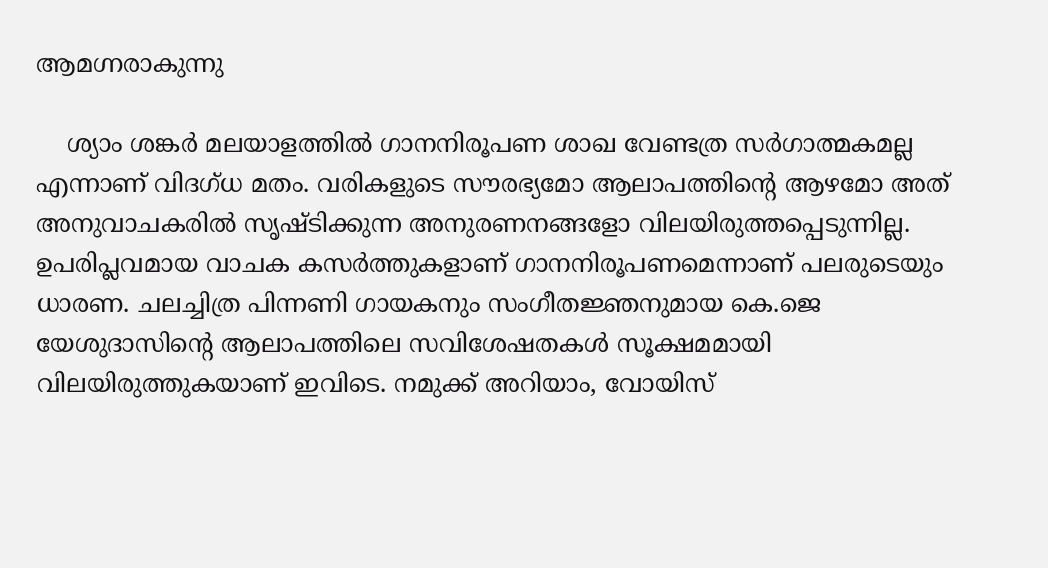ആമഗ്നരാകുന്നു

    ശ്യാം ശങ്കർ മലയാളത്തിൽ ഗാനനിരൂപണ ശാഖ വേണ്ടത്ര സർഗാത്മകമല്ല എന്നാണ് വിദഗ്ധ മതം. വരികളുടെ സൗരഭ്യമോ ആലാപത്തിൻ്റെ ആഴമോ അത് അനുവാചകരിൽ സൃഷ്ടിക്കുന്ന അനുരണനങ്ങളോ വിലയിരുത്തപ്പെടുന്നില്ല. ഉപരിപ്ലവമായ വാചക കസർത്തുകളാണ് ഗാനനിരൂപണമെന്നാണ് പലരുടെയും ധാരണ. ചലച്ചിത്ര പിന്നണി ഗായകനും സംഗീതജ്ഞനുമായ കെ.ജെ യേശുദാസിൻ്റെ ആലാപത്തിലെ സവിശേഷതകൾ സൂക്ഷമമായി വിലയിരുത്തുകയാണ് ഇവിടെ. നമുക്ക് അറിയാം, വോയിസ്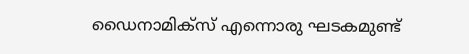ഡൈനാമിക്സ് എന്നൊരു ഘടകമുണ്ട്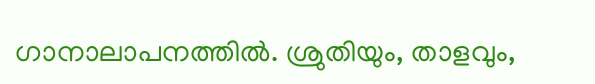ഗാനാലാപനത്തിൽ. ശ്രുതിയും, താളവും,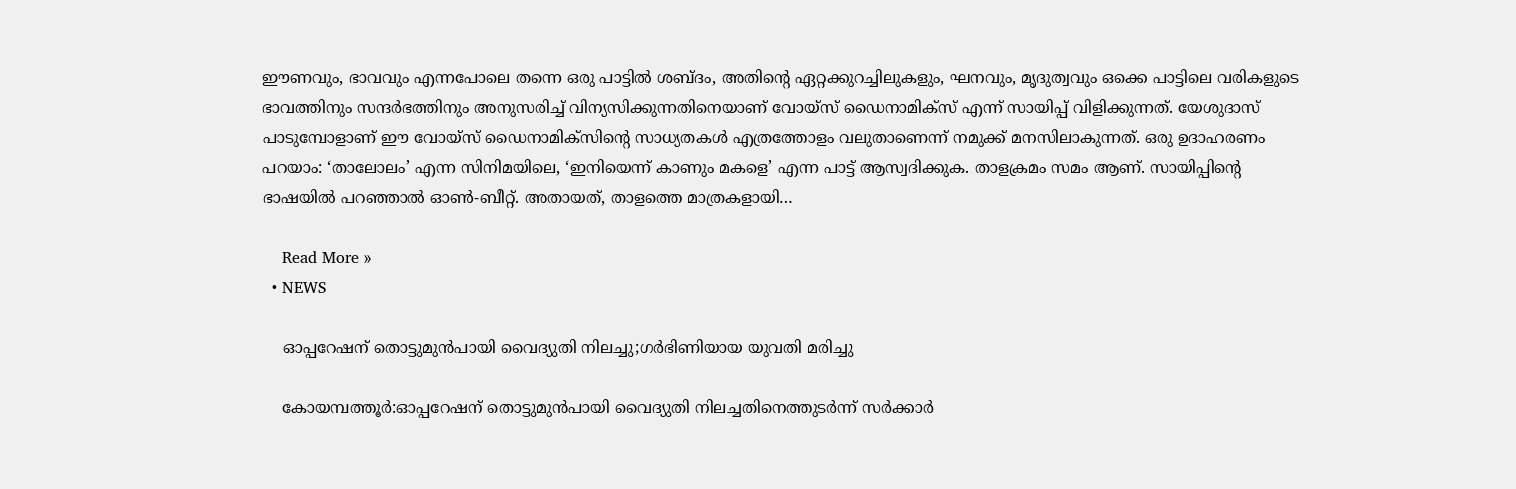ഈണവും, ഭാവവും എന്നപോലെ തന്നെ ഒരു പാട്ടിൽ ശബ്ദം, അതിൻ്റെ ഏറ്റക്കുറച്ചിലുകളും, ഘനവും, മൃദുത്വവും ഒക്കെ പാട്ടിലെ വരികളുടെ ഭാവത്തിനും സന്ദർഭത്തിനും അനുസരിച്ച് വിന്യസിക്കുന്നതിനെയാണ് വോയ്‌സ് ഡൈനാമിക്സ് എന്ന് സായിപ്പ് വിളിക്കുന്നത്. യേശുദാസ് പാടുമ്പോളാണ് ഈ വോയ്‌സ് ഡൈനാമിക്സിൻ്റെ സാധ്യതകൾ എത്രത്തോളം വലുതാണെന്ന് നമുക്ക് മനസിലാകുന്നത്. ഒരു ഉദാഹരണം പറയാം: ‘താലോലം’ എന്ന സിനിമയിലെ, ‘ഇനിയെന്ന് കാണും മകളെ’ എന്ന പാട്ട് ആസ്വദിക്കുക. താളക്രമം സമം ആണ്. സായിപ്പിൻ്റെ ഭാഷയിൽ പറഞ്ഞാൽ ഓൺ-ബീറ്റ്. അതായത്, താളത്തെ മാത്രകളായി…

    Read More »
  • NEWS

    ഓപ്പറേഷന് തൊട്ടുമുന്‍പായി വൈദ്യുതി നിലച്ചു;ഗര്‍ഭിണിയായ യുവതി മരിച്ചു

    കോയമ്പത്തൂർ:ഓപ്പറേഷന് തൊട്ടുമുന്‍പായി വൈദ്യുതി നിലച്ചതിനെത്തുടര്‍ന്ന് സര്‍ക്കാര്‍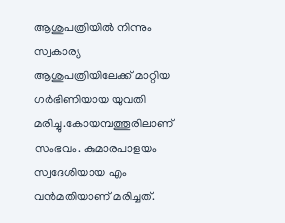ആശുപത്രിയില്‍ നിന്നും സ്വകാര്യ ആശുപത്രിയിലേക്ക് മാറ്റിയ ഗര്‍ഭിണിയായ യുവതി മരിച്ചു.കോയമ്പത്തൂരിലാണ് സംഭവം. കുമാരപാളയം സ്വദേശിയായ എം വന്‍മതിയാണ് മരിച്ചത്.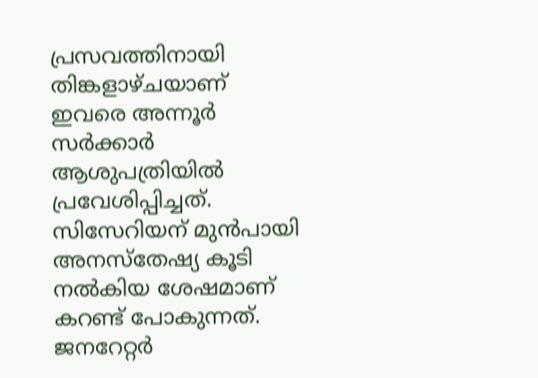പ്രസവത്തിനായി തിങ്കളാഴ്ചയാണ് ഇവരെ അന്നൂര്‍ സര്‍ക്കാര്‍ ആശുപത്രിയില്‍ പ്രവേശിപ്പിച്ചത്. സിസേറിയന് മുന്‍പായി അനസ്തേഷ്യ കൂടി നല്‍കിയ ശേഷമാണ് കറണ്ട് പോകുന്നത്. ജനറേറ്റര്‍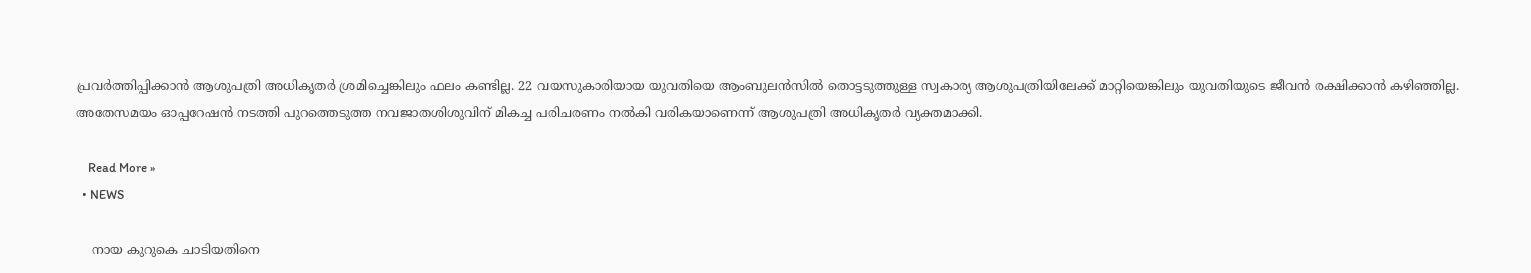പ്രവര്‍ത്തിപ്പിക്കാന്‍ ആശുപത്രി അധികൃതര്‍ ശ്രമിച്ചെങ്കിലും ഫലം കണ്ടില്ല. 22 വയസുകാരിയായ യുവതിയെ ആംബുലന്‍സില്‍ തൊട്ടടുത്തുള്ള സ്വകാര്യ ആശുപത്രിയിലേക്ക് മാറ്റിയെങ്കിലും യുവതിയുടെ ജീവന്‍ രക്ഷിക്കാന്‍ കഴിഞ്ഞില്ല.     അതേസമയം ഓപ്പറേഷന്‍ നടത്തി പുറത്തെടുത്ത നവജാതശിശുവിന് മികച്ച പരിചരണം നല്‍കി വരികയാണെന്ന് ആശുപത്രി അധികൃതര്‍ വ്യക്തമാക്കി.

    Read More »
  • NEWS

    നായ കുറുകെ ചാടിയതിനെ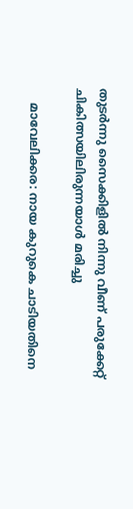തുടര്‍ന്നു സൈക്കിളില്‍ നിന്നു വീണ് പരുക്കേറ്റ് ചികിത്സയിലിരുന്നയാള്‍ മരിച്ചു

    മാവേലിക്കര: നായ കുറുകെ ചാടിയതിനെ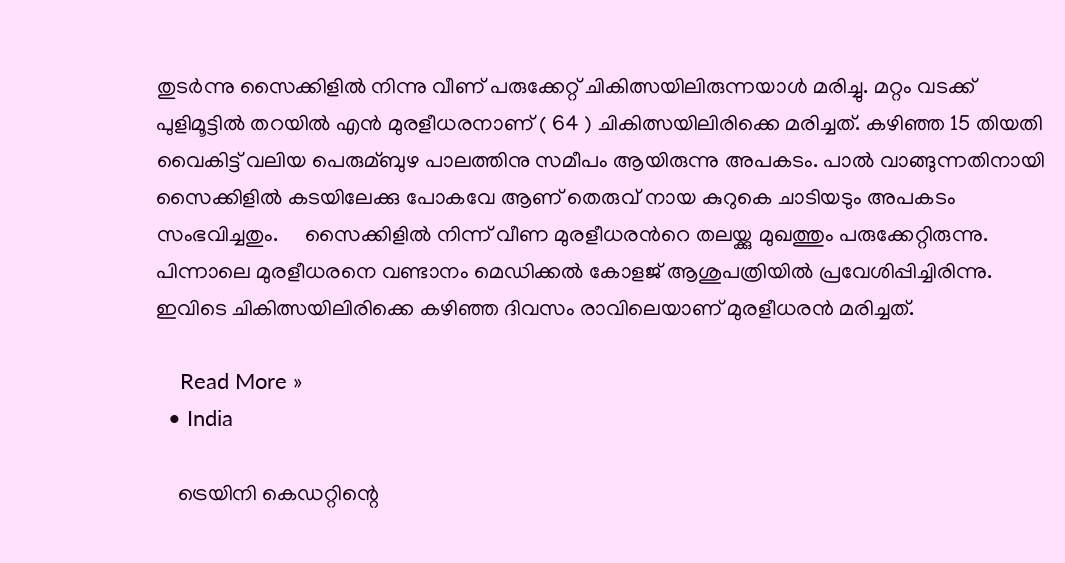തുടര്‍ന്നു സൈക്കിളില്‍ നിന്നു വീണ് പരുക്കേറ്റ് ചികിത്സയിലിരുന്നയാള്‍ മരിച്ചു. മറ്റം വടക്ക് പുളിമൂട്ടില്‍ തറയില്‍ എന്‍ മുരളീധരനാണ് ( 64 ) ചികിത്സയിലിരിക്കെ മരിച്ചത്. കഴിഞ്ഞ 15 തിയതി വൈകിട്ട് വലിയ പെരുമ്ബുഴ പാലത്തിനു സമീപം ആയിരുന്നു അപകടം. പാല്‍ വാങ്ങുന്നതിനായി സൈക്കിളില്‍ കടയിലേക്കു പോകവേ ആണ് തെരുവ് നായ കുറുകെ ചാടിയടും അപകടം സംഭവിച്ചതും.     സൈക്കിളില്‍ നിന്ന് വീണ മുരളീധരന്‍റെ തലയ്ക്കു മുഖത്തും പരുക്കേറ്റിരുന്നു. പിന്നാലെ മുരളീധരനെ വണ്ടാനം മെഡിക്കല്‍ കോളജ് ആശുപത്രിയില്‍ പ്രവേശിപ്പിച്ചിരിന്നു. ഇവിടെ ചികിത്സയിലിരിക്കെ കഴിഞ്ഞ ദിവസം രാവിലെയാണ് മുരളീധരന്‍ മരിച്ചത്.

    Read More »
  • India

    ട്രെയിനി കെഡറ്റിന്റെ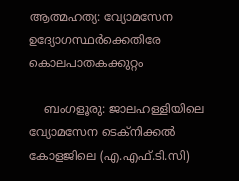ആത്മഹത്യ: വ്യോമസേന ഉദ്യോഗസ്ഥര്‍ക്കെതിരേ കൊലപാതകക്കുറ്റം

    ബംഗളൂരു: ജാലഹള്ളിയിലെ വ്യോമസേന ടെക്നിക്കല്‍ കോളജിലെ (എ.എഫ്.ടി.സി)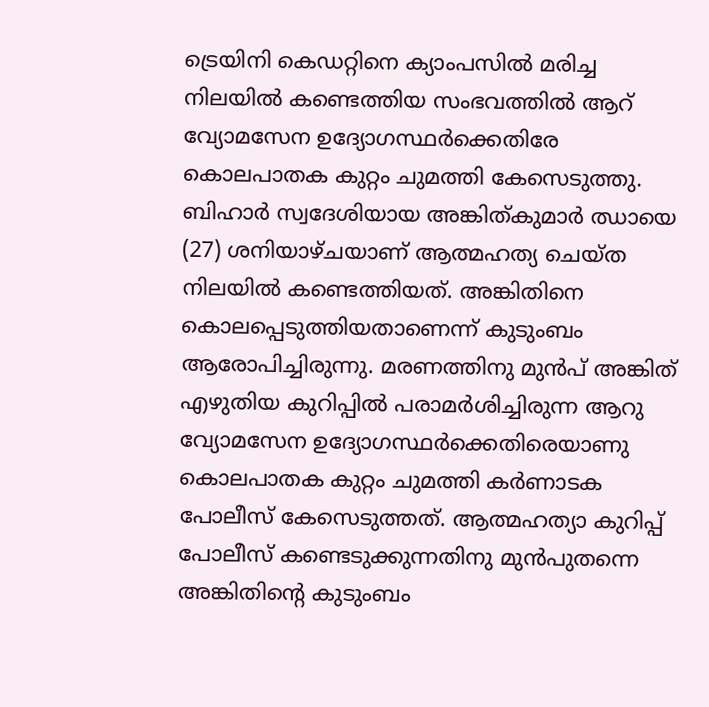ട്രെയിനി കെഡറ്റിനെ ക്യാംപസില്‍ മരിച്ച നിലയില്‍ കണ്ടെത്തിയ സംഭവത്തില്‍ ആറ് വ്യോമസേന ഉദ്യോഗസ്ഥര്‍ക്കെതിരേ കൊലപാതക കുറ്റം ചുമത്തി കേസെടുത്തു. ബിഹാര്‍ സ്വദേശിയായ അങ്കിത്കുമാര്‍ ഝായെ (27) ശനിയാഴ്ചയാണ് ആത്മഹത്യ ചെയ്ത നിലയില്‍ കണ്ടെത്തിയത്. അങ്കിതിനെ കൊലപ്പെടുത്തിയതാണെന്ന് കുടുംബം ആരോപിച്ചിരുന്നു. മരണത്തിനു മുന്‍പ് അങ്കിത് എഴുതിയ കുറിപ്പില്‍ പരാമര്‍ശിച്ചിരുന്ന ആറു വ്യോമസേന ഉദ്യോഗസ്ഥര്‍ക്കെതിരെയാണു കൊലപാതക കുറ്റം ചുമത്തി കര്‍ണാടക പോലീസ് കേസെടുത്തത്. ആത്മഹത്യാ കുറിപ്പ് പോലീസ് കണ്ടെടുക്കുന്നതിനു മുന്‍പുതന്നെ അങ്കിതിന്റെ കുടുംബം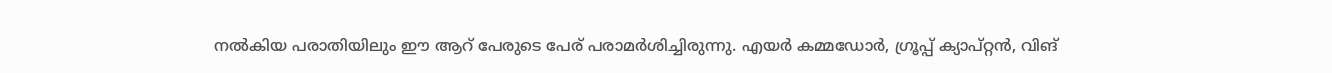നല്‍കിയ പരാതിയിലും ഈ ആറ് പേരുടെ പേര് പരാമര്‍ശിച്ചിരുന്നു. എയര്‍ കമ്മഡോര്‍, ഗ്രൂപ്പ് ക്യാപ്റ്റന്‍, വിങ്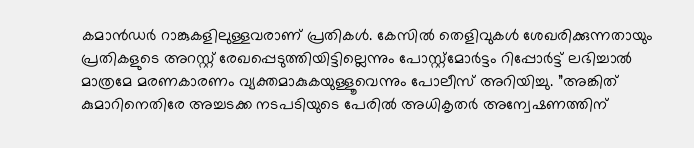കമാന്‍ഡര്‍ റാങ്കുകളിലുള്ളവരാണ് പ്രതികള്‍. കേസില്‍ തെളിവുകള്‍ ശേഖരിക്കുന്നതായും പ്രതികളുടെ അറസ്റ്റ് രേഖപ്പെടുത്തിയിട്ടില്ലെന്നും പോസ്റ്റ്മോര്‍ട്ടം റിപ്പോര്‍ട്ട് ലഭിച്ചാല്‍ മാത്രമേ മരണകാരണം വ്യക്തമാകുകയുള്ളൂവെന്നും പോലീസ് അറിയിച്ചു. ”അങ്കിത് കുമാറിനെതിരേ അച്ചടക്ക നടപടിയുടെ പേരില്‍ അധികൃതര്‍ അന്വേഷണത്തിന്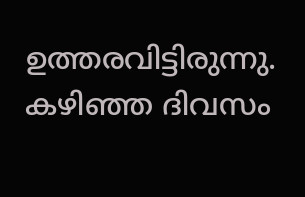ഉത്തരവിട്ടിരുന്നു. കഴിഞ്ഞ ദിവസം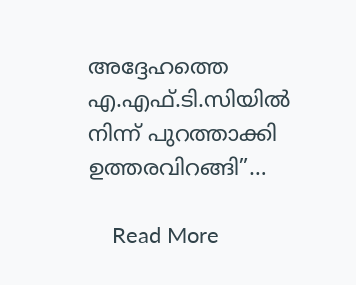അദ്ദേഹത്തെ എ.എഫ്.ടി.സിയില്‍ നിന്ന് പുറത്താക്കി ഉത്തരവിറങ്ങി”…

    Read More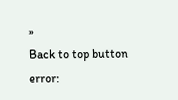»
Back to top button
error: